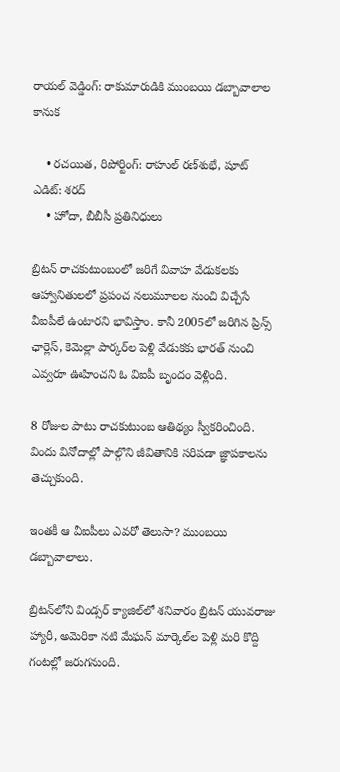రాయల్ వెడ్డింగ్: రాకుమారుడికి ముంబయి డబ్బావాలాల కానుక

    • రచయిత, రిపోర్టింగ్: రాహుల్ రణ్‌శుభే, షూట్ ఎడిట్: శరద్
    • హోదా, బీబీసీ ప్రతినిధులు

బ్రిటన్ రాచకుటుంబంలో జరిగే వివాహ వేడుకలకు ఆహ్వానితులలో ప్రపంచ నలుమూలల నుంచి విచ్చేసే వీఐపీలే ఉంటారని భావిస్తాం. కానీ 2005లో జరిగిన ప్రిన్స్ ఛార్లెస్, కెమెల్లా పార్కర్‌ల పెళ్లి వేడుకకు భారత్ నుంచి ఎవ్వరూ ఊహించని ఓ విఐపీ బృందం వెళ్లింది.

8 రోజుల పాటు రాచకుటుంబ ఆతిథ్యం స్వీకరించింది. విందు వినోదాల్లో పాల్గొని జీవితానికి సరిపడా జ్ఞాపకాలను తెచ్చుకుంది.

ఇంతకీ ఆ వీఐపీలు ఎవరో తెలుసా? ముంబయి డబ్బావాలాలు.

బ్రిటన్‌లోని విండ్సర్ క్యాజిల్‌లో శనివారం బ్రిటన్ యువరాజు హ్యారీ, అమెరికా నటి మేఘన్ మార్కెల్‌ల పెళ్లి మరి కొద్ది గంటల్లో జరుగనుంది.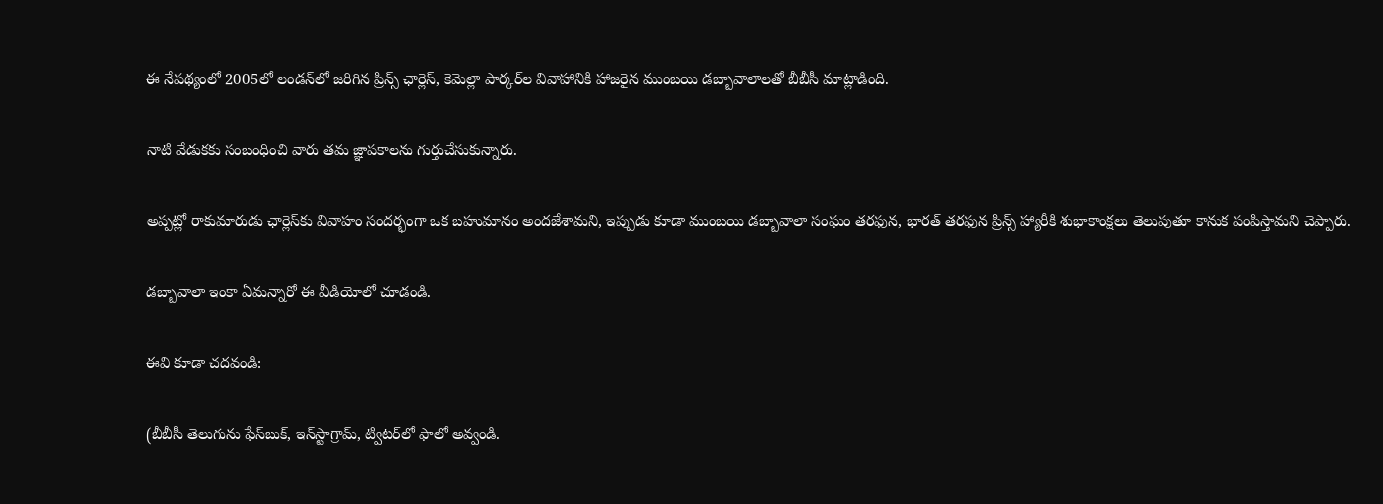ఈ నేపథ్యంలో 2005లో లండన్‌లో జరిగిన ప్రిన్స్ ఛార్లెస్, కెమెల్లా పార్కర్‌ల వివాహానికి హాజరైన ముంబయి డబ్బావాలాలతో బీబీసీ మాట్లాడింది.

నాటి వేడుకకు సంబంధించి వారు తమ జ్ఞాపకాలను గుర్తుచేసుకున్నారు.

అప్పట్లో రాకుమారుడు ఛార్లెస్‌కు వివాహం సందర్భంగా ఒక బహుమానం అందజేశామని, ఇప్పుడు కూడా ముంబయి డబ్బావాలా సంఘం తరఫున, భారత్ తరఫున ప్రిన్స్ హ్యారీకి శుభాకాంక్షలు తెలుపుతూ కానుక పంపిస్తామని చెప్పారు.

డబ్బావాలా ఇంకా ఏమన్నారో ఈ వీడియోలో చూడండి.

ఈవి కూడా చదవండి:

(బీబీసీ తెలుగును ఫేస్‌బుక్, ఇన్‌స్టాగ్రామ్‌, ట్విటర్‌లో ఫాలో అవ్వండి.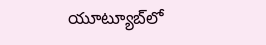యూట్యూబ్‌లో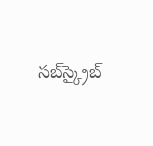సబ్‌స్క్రైబ్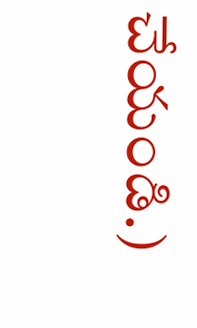చేయండి.)